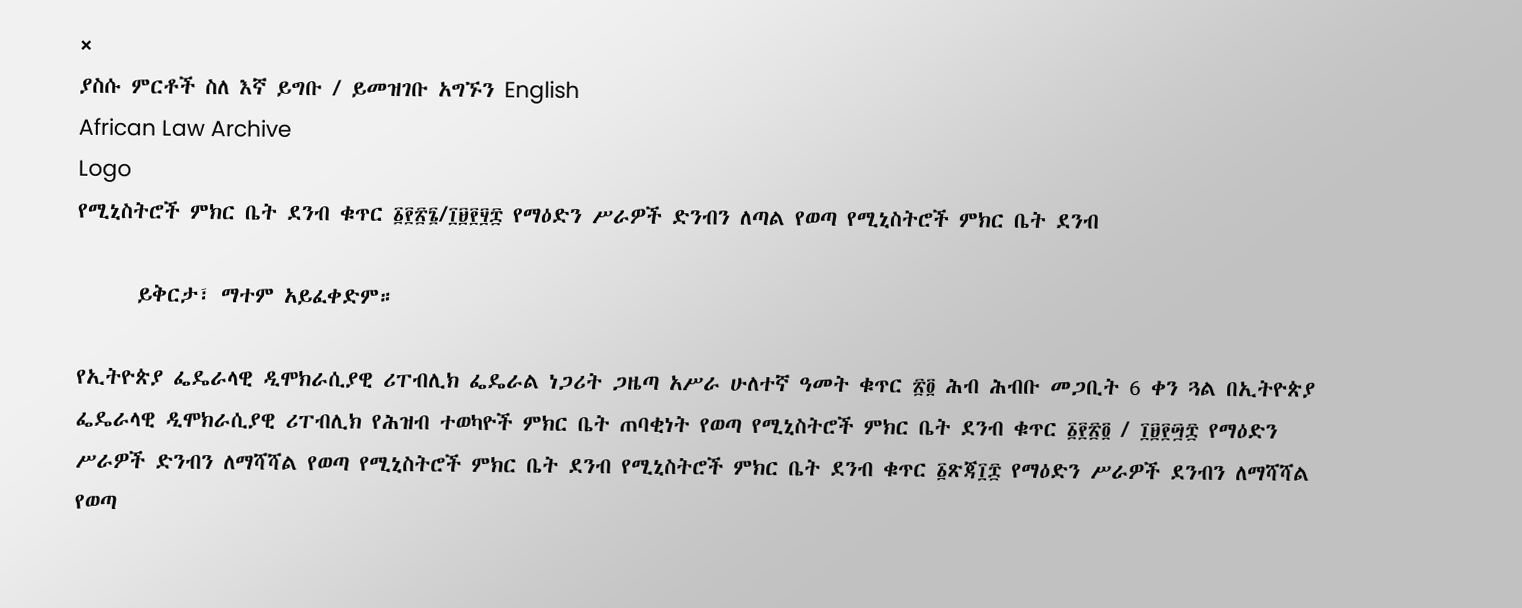×
ያስሱ ምርቶች ስለ እኛ ይግቡ / ይመዝገቡ አግኙን English
African Law Archive
Logo
የሚኒስትሮች ምክር ቤት ደንብ ቁጥር ፩፻፳፮/፲፱፻፶፰ የማዕድን ሥራዎች ድንብን ለጣል የወጣ የሚኒስትሮች ምክር ቤት ደንብ

      ይቅርታ፣ ማተም አይፈቀድም።

የኢትዮጵያ ፌዴራላዊ ዲሞክራሲያዊ ሪፐብሊክ ፌዴራል ነጋሪት ጋዜጣ አሥራ ሁለተኛ ዓመት ቁጥር ፳፬ ሕብ ሕብቡ መጋቢት 6 ቀን ጓል በኢትዮጵያ ፌዴራላዊ ዲሞክራሲያዊ ሪፐብሊክ የሕዝብ ተወካዮች ምክር ቤት ጠባቂነት የወጣ የሚኒስትሮች ምክር ቤት ደንብ ቁጥር ፩፻፳፬ / ፲፱፻፵፰ የማዕድን ሥራዎች ድንብን ለማሻሻል የወጣ የሚኒስትሮች ምክር ቤት ደንብ የሚኒስትሮች ምክር ቤት ደንብ ቁጥር ፩ጽጃ፲፰ የማዕድን ሥራዎች ደንብን ለማሻሻል የወጣ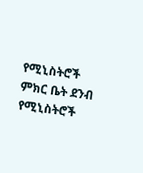የሚኒስትሮች ምክር ቤት ደንብ የሚኒስትሮች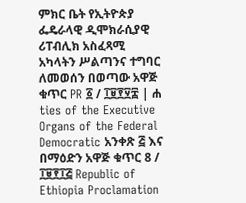ምክር ቤት የኢትዮጵያ ፌዴራላዊ ዲሞክራሲያዊ ሪፐብሊክ አስፈጻሚ አካላትን ሥልጣንና ተግባር ለመወሰን በወጣው አዋጅ ቁጥር PR ፩ / ፲፱፻፶፰ | ሐ ties of the Executive Organs of the Federal Democratic አንቀጽ ፭ እና በማዕድን አዋጅ ቁጥር 8 / ፲፱፻፲፭ Republic of Ethiopia Proclamation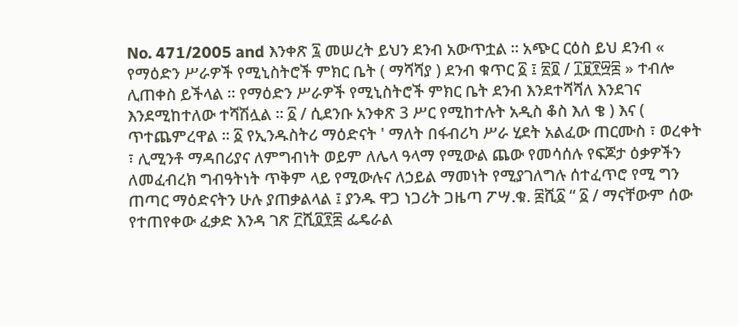No. 471/2005 and እንቀጽ ፯ መሠረት ይህን ደንብ አውጥቷል ። አጭር ርዕስ ይህ ደንብ « የማዕድን ሥራዎች የሚኒስትሮች ምክር ቤት ( ማሻሻያ ) ደንብ ቁጥር ፩ ፤ ፳፬ / ፲፱፻፵፰ » ተብሎ ሊጠቀስ ይችላል ። የማዕድን ሥራዎች የሚኒስትሮች ምክር ቤት ደንብ እንደተሻሻለ እንደገና እንደሚከተለው ተሻሽሏል ። ፩ / ሲደንቡ አንቀጽ 3 ሥር የሚከተሉት አዲስ ቆስ እለ ቄ ) እና ( ጥተጨምረዋል ። ፩ የኢንዱስትሪ ማዕድናት ' ማለት በፋብሪካ ሥራ ሂደት አልፈው ጠርሙስ ፣ ወረቀት ፣ ሊሚንቶ ማዳበሪያና ለምግብነት ወይም ለሌላ ዓላማ የሚውል ጨው የመሳሰሉ የፍጆታ ዕቃዎችን ለመፈብረክ ግብዓትነት ጥቅም ላይ የሚውሉና ለኃይል ማመነት የሚያገለግሉ ሰተፈጥሮ የሚ ግን ጠጣር ማዕድናትን ሁሉ ያጠቃልላል ፤ ያንዱ ዋጋ ነጋሪት ጋዜጣ ፖሣ.ቁ. ፰ሺ፩ “ ፩ / ማናቸውም ሰው የተጠየቀው ፈቃድ እንዳ ገጽ ፫ሺ፬፻፰ ፌዴራል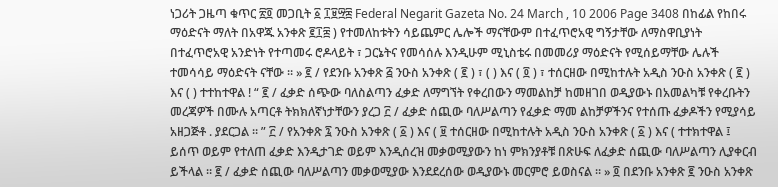ነጋሪት ጋዜጣ ቁጥር ፳፬ መጋቢት ፩ ፲፱፵፰ Federal Negarit Gazeta No. 24 March , 10 2006 Page 3408 በከፊል የከበሩ ማዕድናት ማለት በአዋጁ አንቀጽ ፪፲፰ ) የተመለከቱትን ሳይጨምር ሌሎች ማናቸውም በተፈጥሮአዊ ግኝታቸው ለማስዋቢያነት በተፈጥሮአዊ አንድነት የተጣመሩ ሮዶላይት ፣ ጋርኔትና የመሳሰሉ እንዲሁም ሚኒስቴሩ በመመሪያ ማዕድናት የሚሰይማቸው ሌሉች ተመሳሳይ ማዕድናት ናቸው ። » ፪ / የደንቡ አንቀጽ ፭ ንዑስ አንቀጽ ( ፪ ) ፣ ( ) እና ( ፬ ) ፣ ተሰርዘው በሚከተሉት አዲስ ንዑስ አንቀጽ ( ፪ ) እና ( ) ተተከተዋል ! “ ፪ / ፈቃድ ሰጭው ባለስልጣን ፈቃድ ለማግኘት የቀረበውን ማመልከቻ ከመዘገበ ወዲያውኑ በአመልካቹ የቀረቡትን መረጃዎች በሙሉ አጣርቶ ትክክለኛነታቸውን ያረጋ ፫ / ፈቃድ ሰጪው ባለሥልጣን የፈቃድ ማመ ልከቻዎችንና የተሰጡ ፈቃዶችን የሚያሳይ አዘጋጅቶ . ያደርጋል ። ” ፫ / የአንቀጽ ፯ ንዑስ አንቀጽ ( ፩ ) እና ( ፱ ተሰርዘው በሚከተሉት አዲስ ንዑስ አንቀጽ ( ፩ ) እና ( ተተክተዋል ፤ ይሰጥ ወይም የተለጠ ፈቃድ እንዲታገድ ወይም እንዲሰረዝ መቃወሚያውን ከነ ምክንያቶቹ በጽሁፍ ለፈቃድ ሰጪው ባለሥልጣን ሊያቀርብ ይችላል ። ፪ / ፈቃድ ሰጪው ባለሥልጣን መቃወሚያው እንደደረሰው ወዲያውኑ መርምሮ ይወስናል ። » ፬ በደንቡ አንቀጽ ፪ ንዑስ አንቀጽ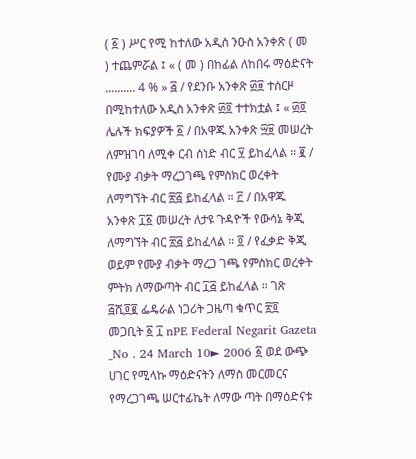( ፩ ) ሥር የሚ ከተለው አዲስ ንዑስ አንቀጽ ( መ ) ተጨምሯል ፤ « ( መ ) በከፊል ለከበሩ ማዕድናት .......... 4 % » ፭ / የደንቡ አንቀጽ ፴፱ ተሰርዞ በሚከተለው አዲስ አንቀጽ ፴፬ ተተክቷል ፤ « ፴፬ ሌሉች ክፍያዎች ፩ / በአዋጁ አንቀጽ ፵፱ መሠረት ለምዝገባ ለሚቀ ርብ ሰነድ ብር ፶ ይከፈላል ፡፡ ፪ / የሙያ ብቃት ማረጋገጫ የምስክር ወረቀት ለማግኘት ብር ፳፭ ይከፈላል ። ፫ / በአዋጁ አንቀጽ ፲፩ መሠረት ለታዩ ጉዳዮች የውሳኔ ቅጂ ለማግኘት ብር ፳፭ ይከፈላል ። ፬ / የፈቃድ ቅጂ ወይም የሙያ ብቃት ማረጋ ገጫ የምስክር ወረቀት ምትክ ለማውጣት ብር ፲፭ ይከፈላል ። ገጽ ፭ሺ፬፪ ፌዴራል ነጋሪት ጋዜጣ ቁጥር ፳፬ መጋቢት ፩ ፲ nPE Federal Negarit Gazeta _No . 24 March 10► 2006 ፩ ወደ ውጭ ሀገር የሚላኩ ማዕድናትን ለማስ መርመርና የማረጋገጫ ሠርተፊኬት ለማው ጣት በማዕድናቱ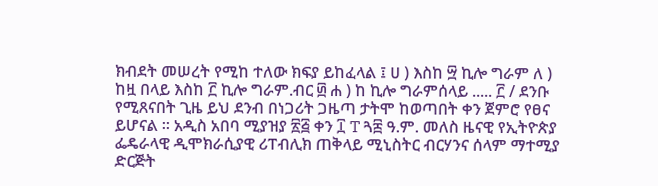ክብደት መሠረት የሚከ ተለው ክፍያ ይከፈላል ፤ ሀ ) እስከ ፵ ኪሎ ግራም ለ ) ከዟ በላይ እስከ ፫ ኪሎ ግራም.ብር ፴ ሐ ) ከ ኪሎ ግራምሰላይ ..... ፫ / ደንቡ የሚጸናበት ጊዜ ይህ ደንብ በነጋሪት ጋዜጣ ታትሞ ከወጣበት ቀን ጀምሮ የፀና ይሆናል ። አዲስ አበባ ሚያዝያ ፳፭ ቀን ፲ T ጓ፰ ዓ.ም. መለስ ዜናዊ የኢትዮጵያ ፌዴራላዊ ዲሞክራሲያዊ ሪፐብሊክ ጠቅላይ ሚኒስትር ብርሃንና ሰላም ማተሚያ ድርጅት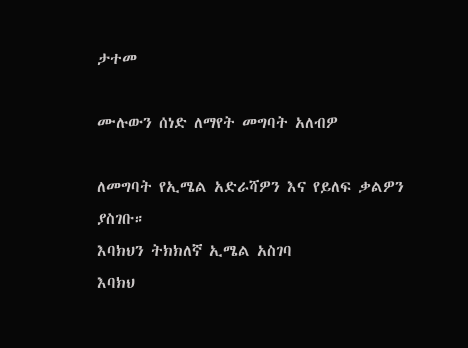ታተመ

ሙሉውን ሰነድ ለማየት መግባት አለብዎ

ለመግባት የኢሜል አድራሻዎን እና የይለፍ ቃልዎን ያስገቡ።
እባክህን ትክክለኛ ኢሜል አስገባ
እባክህ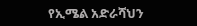የኢሜል አድራሻህን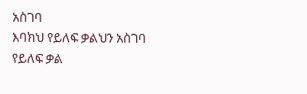አስገባ
እባክህ የይለፍ ቃልህን አስገባ
የይለፍ ቃል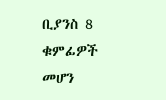ቢያንስ 8 ቁምፊዎች መሆን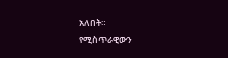አለበት።
የሚስጥራዊውን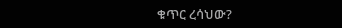ቁጥር ረሳህው?